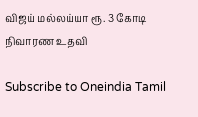விஜய் மல்லய்யா ரூ. 3 கோடி நிவாரண உதவி

Subscribe to Oneindia Tamil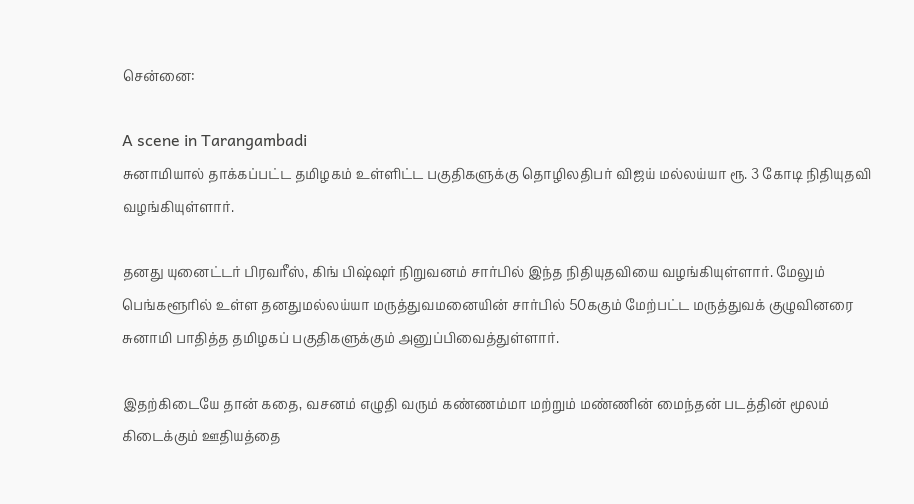சென்னை:

A scene in Tarangambadi
சுனாமியால் தாக்கப்பட்ட தமிழகம் உள்ளிட்ட பகுதிகளுக்கு தொழிலதிபர் விஜய் மல்லய்யா ரூ. 3 கோடி நிதியுதவி வழங்கியுள்ளார்.

தனது யுனைட்டர் பிரவரீஸ், கிங் பிஷ்ஷர் நிறுவனம் சார்பில் இந்த நிதியுதவியை வழங்கியுள்ளார். மேலும் பெங்களூரில் உள்ள தனதுமல்லய்யா மருத்துவமனையின் சார்பில் 50ககும் மேற்பட்ட மருத்துவக் குழுவினரை சுனாமி பாதித்த தமிழகப் பகுதிகளுக்கும் அனுப்பிவைத்துள்ளார்.

இதற்கிடையே தான் கதை, வசனம் எழுதி வரும் கண்ணம்மா மற்றும் மண்ணின் மைந்தன் படத்தின் மூலம் கிடைக்கும் ஊதியத்தை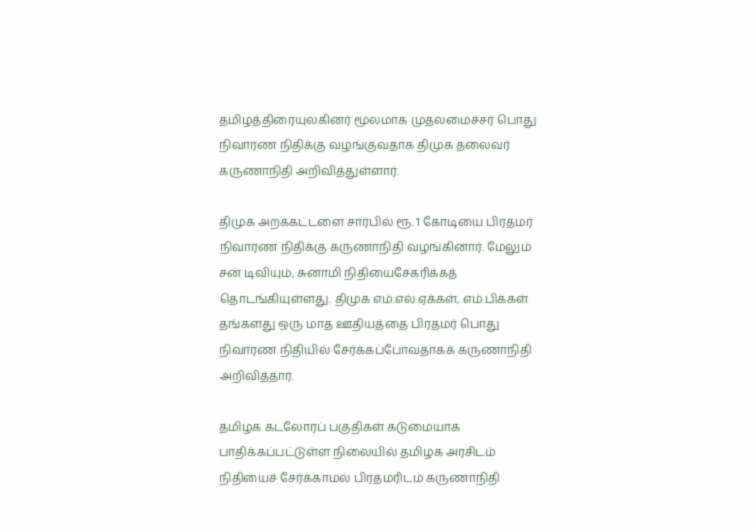தமிழத்திரையுலகினர் மூலமாக முதலமைச்சர் பொது நிவாரண நிதிக்கு வழங்குவதாக திமுக தலைவர் கருணாநிதி அறிவித்துள்ளார்.

திமுக அறக்கட்டளை சார்பில் ரூ. 1 கோடியை பிரதமர் நிவாரண நிதிக்கு கருணாநிதி வழங்கினார். மேலும் சன் டிவியும், சுனாமி நிதியைசேகரிக்கத் தொடங்கியுள்ளது. திமுக எம்.எல்.ஏக்கள், எம்.பிக்கள் தங்களது ஒரு மாத ஊதியத்தை பிரதமர் பொது நிவாரண நிதியில் சேர்க்கப்போவதாகக் கருணாநிதி அறிவித்தார்.

தமிழக கடலோரப் பகுதிகள் கடுமையாக பாதிக்கப்பட்டுள்ள நிலையில் தமிழக அரசிடம் நிதியைச் சேர்க்காமல் பிரதமரிடம் கருணாநிதி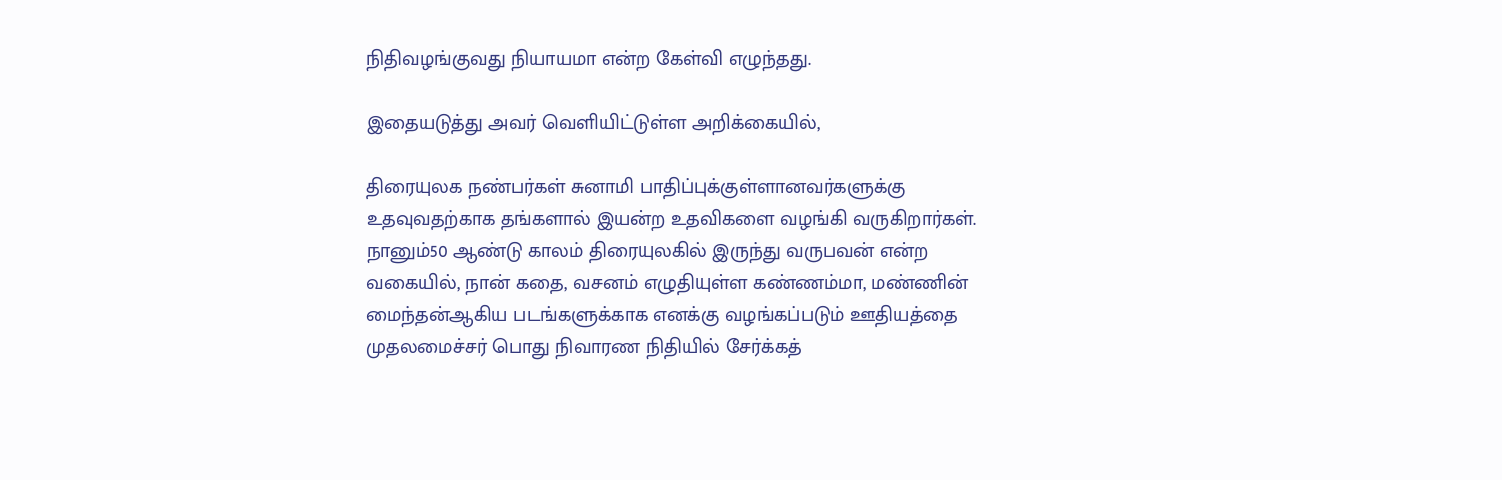நிதிவழங்குவது நியாயமா என்ற கேள்வி எழுந்தது.

இதையடுத்து அவர் வெளியிட்டுள்ள அறிக்கையில்,

திரையுலக நண்பர்கள் சுனாமி பாதிப்புக்குள்ளானவர்களுக்கு உதவுவதற்காக தங்களால் இயன்ற உதவிகளை வழங்கி வருகிறார்கள். நானும்50 ஆண்டு காலம் திரையுலகில் இருந்து வருபவன் என்ற வகையில், நான் கதை, வசனம் எழுதியுள்ள கண்ணம்மா, மண்ணின் மைந்தன்ஆகிய படங்களுக்காக எனக்கு வழங்கப்படும் ஊதியத்தை முதலமைச்சர் பொது நிவாரண நிதியில் சேர்க்கத்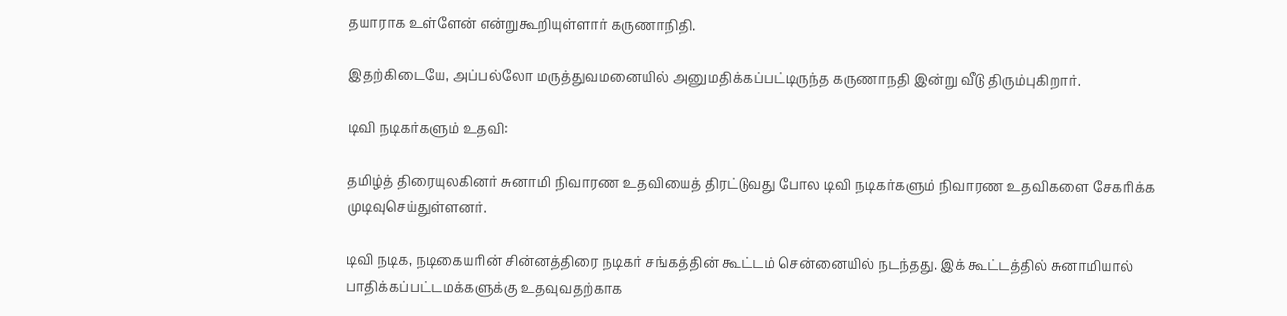தயாராக உள்ளேன் என்றுகூறியுள்ளார் கருணாநிதி.

இதற்கிடையே, அப்பல்லோ மருத்துவமனையில் அனுமதிக்கப்பட்டிருந்த கருணாநதி இன்று வீடு திரும்புகிறார்.

டிவி நடிகர்களும் உதவி:

தமிழ்த் திரையுலகினர் சுனாமி நிவாரண உதவியைத் திரட்டுவது போல டிவி நடிகர்களும் நிவாரண உதவிகளை சேகரிக்க முடிவுசெய்துள்ளனர்.

டிவி நடிக, நடிகையரின் சின்னத்திரை நடிகர் சங்கத்தின் கூட்டம் சென்னையில் நடந்தது. இக் கூட்டத்தில் சுனாமியால் பாதிக்கப்பட்டமக்களுக்கு உதவுவதற்காக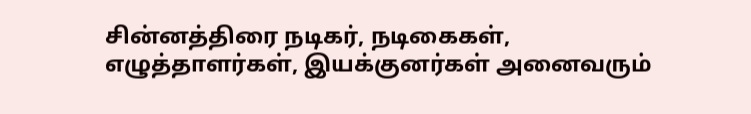சின்னத்திரை நடிகர், நடிகைகள், எழுத்தாளர்கள், இயக்குனர்கள் அனைவரும்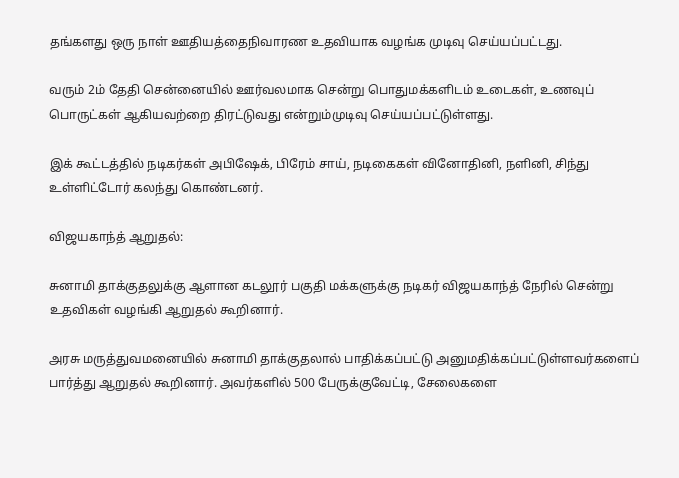தங்களது ஒரு நாள் ஊதியத்தைநிவாரண உதவியாக வழங்க முடிவு செய்யப்பட்டது.

வரும் 2ம் தேதி சென்னையில் ஊர்வலமாக சென்று பொதுமக்களிடம் உடைகள், உணவுப் பொருட்கள் ஆகியவற்றை திரட்டுவது என்றும்முடிவு செய்யப்பட்டுள்ளது.

இக் கூட்டத்தில் நடிகர்கள் அபிஷேக், பிரேம் சாய், நடிகைகள் வினோதினி, நளினி, சிந்து உள்ளிட்டோர் கலந்து கொண்டனர்.

விஜயகாந்த் ஆறுதல்:

சுனாமி தாக்குதலுக்கு ஆளான கடலூர் பகுதி மக்களுக்கு நடிகர் விஜயகாந்த் நேரில் சென்று உதவிகள் வழங்கி ஆறுதல் கூறினார்.

அரசு மருத்துவமனையில் சுனாமி தாக்குதலால் பாதிக்கப்பட்டு அனுமதிக்கப்பட்டுள்ளவர்களைப் பார்த்து ஆறுதல் கூறினார். அவர்களில் 500 பேருக்குவேட்டி, சேலைகளை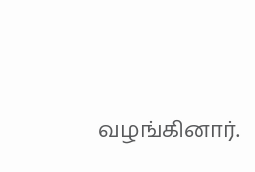வழங்கினார்.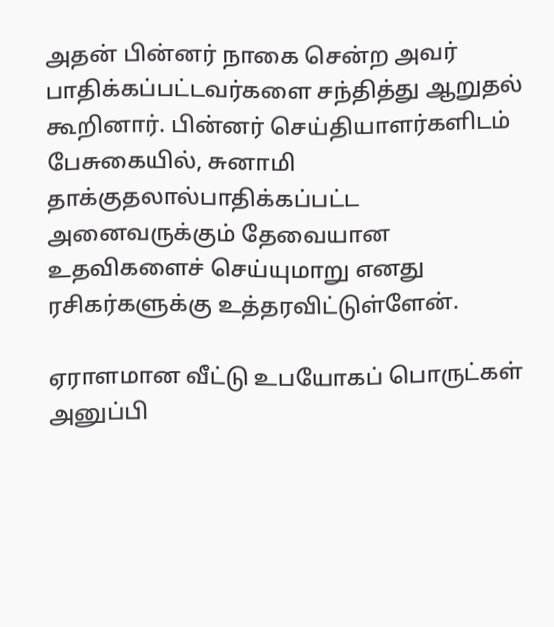அதன் பின்னர் நாகை சென்ற அவர் பாதிக்கப்பட்டவர்களை சந்தித்து ஆறுதல் கூறினார். பின்னர் செய்தியாளர்களிடம் பேசுகையில், சுனாமி தாக்குதலால்பாதிக்கப்பட்ட அனைவருக்கும் தேவையான உதவிகளைச் செய்யுமாறு எனது ரசிகர்களுக்கு உத்தரவிட்டுள்ளேன்.

ஏராளமான வீட்டு உபயோகப் பொருட்கள் அனுப்பி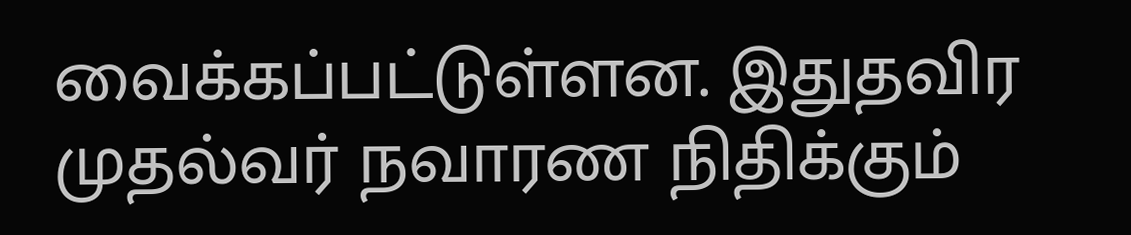வைக்கப்பட்டுள்ளன. இதுதவிர முதல்வர் நவாரண நிதிக்கும்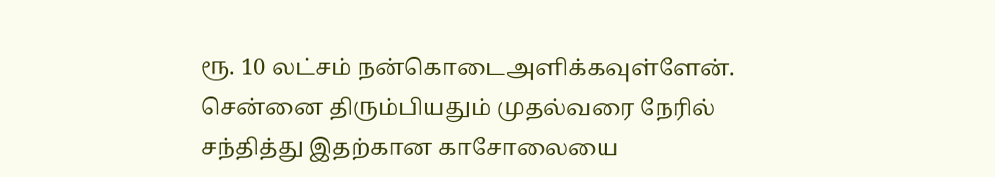ரூ. 10 லட்சம் நன்கொடைஅளிக்கவுள்ளேன். சென்னை திரும்பியதும் முதல்வரை நேரில் சந்தித்து இதற்கான காசோலையை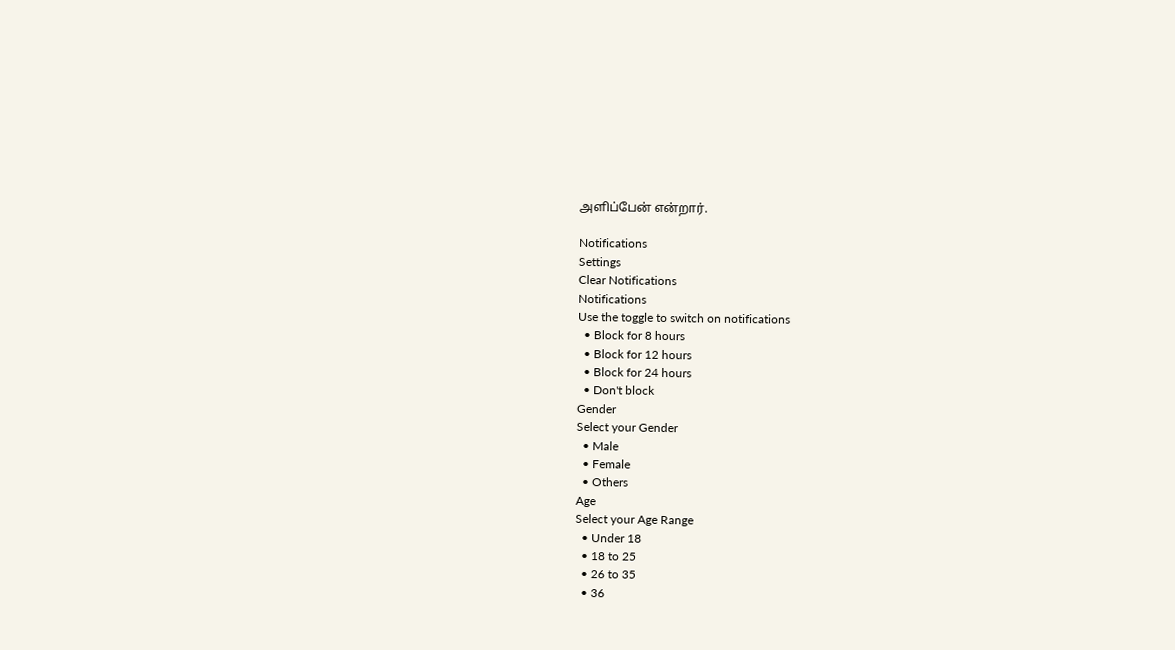அளிப்பேன் என்றார்.

Notifications
Settings
Clear Notifications
Notifications
Use the toggle to switch on notifications
  • Block for 8 hours
  • Block for 12 hours
  • Block for 24 hours
  • Don't block
Gender
Select your Gender
  • Male
  • Female
  • Others
Age
Select your Age Range
  • Under 18
  • 18 to 25
  • 26 to 35
  • 36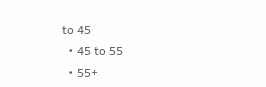to 45
  • 45 to 55
  • 55+